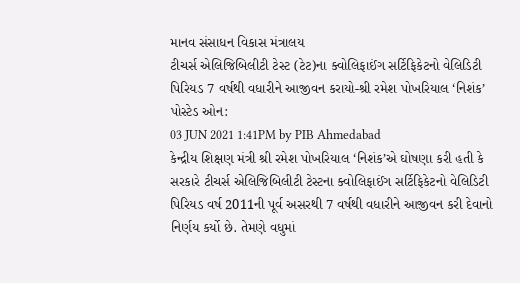માનવ સંસાધન વિકાસ મંત્રાલય
ટીચર્સ એલિજિબિલીટી ટેસ્ટ (ટેટ)ના ક્વોલિફાઈંગ સર્ટિફિકેટનો વેલિડિટી પિરિયડ 7 વર્ષથી વધારીને આજીવન કરાયો-શ્રી રમેશ પોખરિયાલ ‘નિશંક’
પોસ્ટેડ ઓન:
03 JUN 2021 1:41PM by PIB Ahmedabad
કેન્દ્રીય શિક્ષણ મંત્રી શ્રી રમેશ પોખરિયાલ ‘નિશંક’એ ઘોષણા કરી હતી કે સરકારે ટીચર્સ એલિજિબિલીટી ટેસ્ટના ક્વોલિફાઈંગ સર્ટિફિકેટનો વેલિડિટી પિરિયડ વર્ષ 2011ની પૂર્વ અસરથી 7 વર્ષથી વધારીને આજીવન કરી દેવાનો નિર્ણય કર્યો છે. તેમણે વધુમાં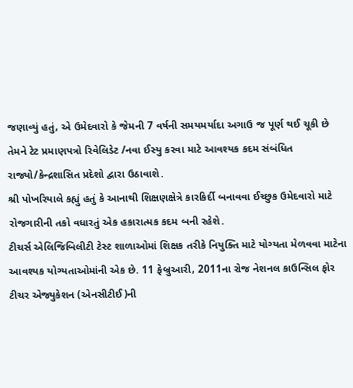જણાવ્યું હતું, એ ઉમેદવારો કે જેમની 7 વર્ષની સમયમર્યાદા અગાઉ જ પૂર્ણ થઈ ચૂકી છે તેમને ટેટ પ્રમાણપત્રો રિવેલિડેટ /નવા ઈસ્યુ કરવા માટે આવશ્યક કદમ સંબંધિત રાજ્યો/કેન્દ્રશાસિત પ્રદેશો દ્વારા ઉઠાવાશે.
શ્રી પોખરિયાલે કહ્યું હતું કે આનાથી શિક્ષણક્ષેત્રે કારકિર્દી બનાવવા ઈચ્છુક ઉમેદવારો માટે રોજગારીની તકો વધારતું એક હકારાત્મક કદમ બની રહેશે.
ટીચર્સ એલિજિબિલીટી ટેસ્ટ શાળાઓમાં શિક્ષક તરીકે નિયુક્તિ માટે યોગ્યતા મેળવવા માટેના આવશ્યક યોગ્યતાઓમાંની એક છે. 11 ફેબ્રુઆરી, 2011ના રોજ નેશનલ કાઉન્સિલ ફોર ટીચર એજ્યુકેશન (એનસીટીઈ)ની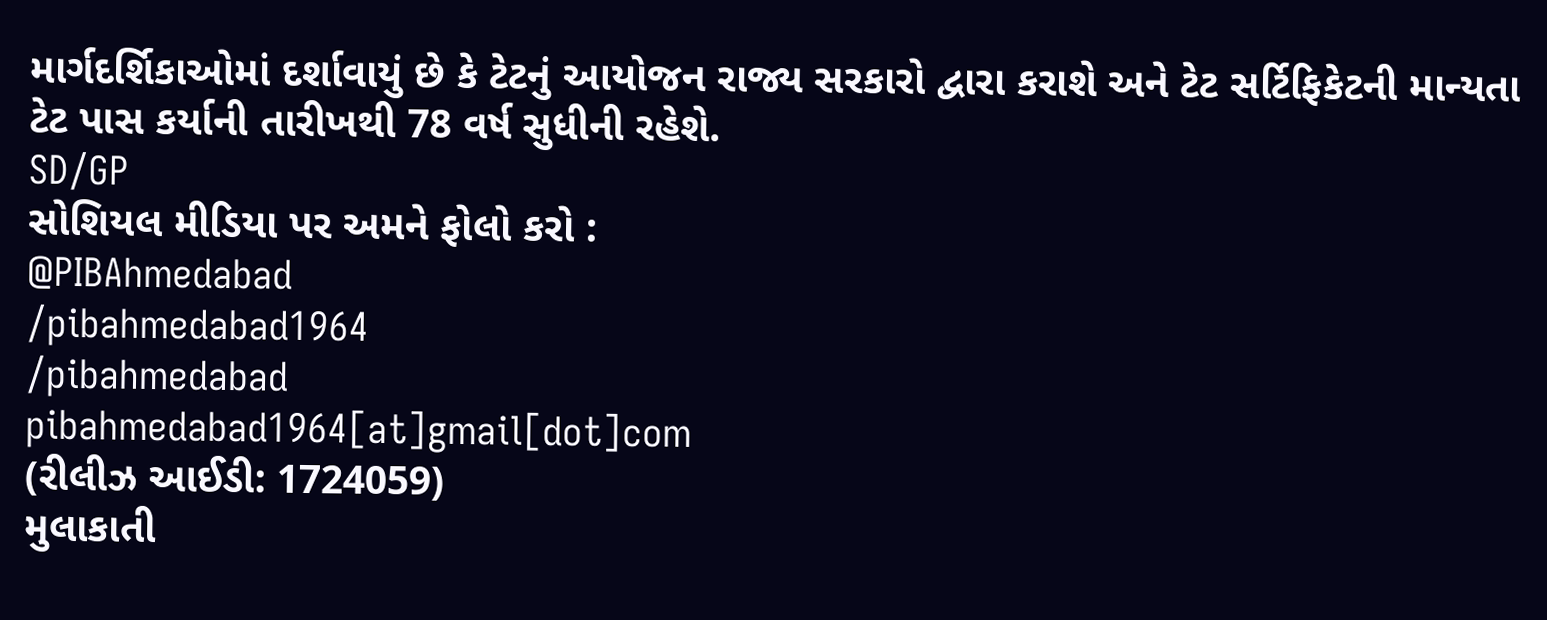માર્ગદર્શિકાઓમાં દર્શાવાયું છે કે ટેટનું આયોજન રાજ્ય સરકારો દ્વારા કરાશે અને ટેટ સર્ટિફિકેટની માન્યતા ટેટ પાસ કર્યાની તારીખથી 78 વર્ષ સુધીની રહેશે.
SD/GP
સોશિયલ મીડિયા પર અમને ફોલો કરો :
@PIBAhmedabad
/pibahmedabad1964
/pibahmedabad
pibahmedabad1964[at]gmail[dot]com
(રીલીઝ આઈડી: 1724059)
મુલાકાતી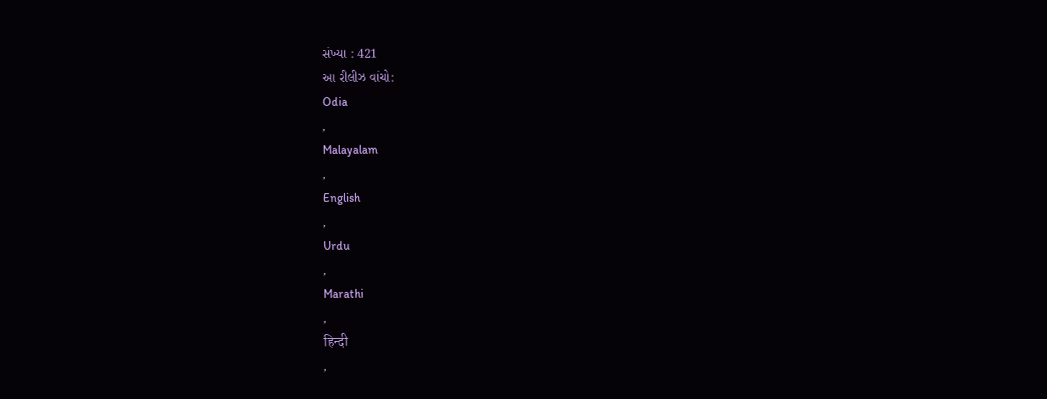સંખ્યા : 421
આ રીલીઝ વાંચો:
Odia
,
Malayalam
,
English
,
Urdu
,
Marathi
,
हिन्दी
,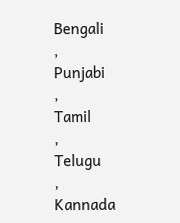Bengali
,
Punjabi
,
Tamil
,
Telugu
,
Kannada